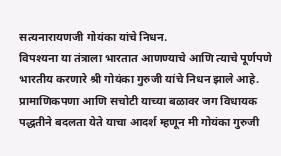सत्यनारायणजी गोयंका यांचे निधन.
विपश्यना या तंत्राला भारतात आणण्याचे आणि त्याचे पूर्णपणे भारतीय करणारे श्री गोयंका गुरुजी यांचे निधन झाले आहे.
प्रामाणिकपणा आणि सचोटी याच्या बळावर जग विधायक पद्धतीने बदलता येते याचा आदर्श म्हणून मी गोयंका गुरुजी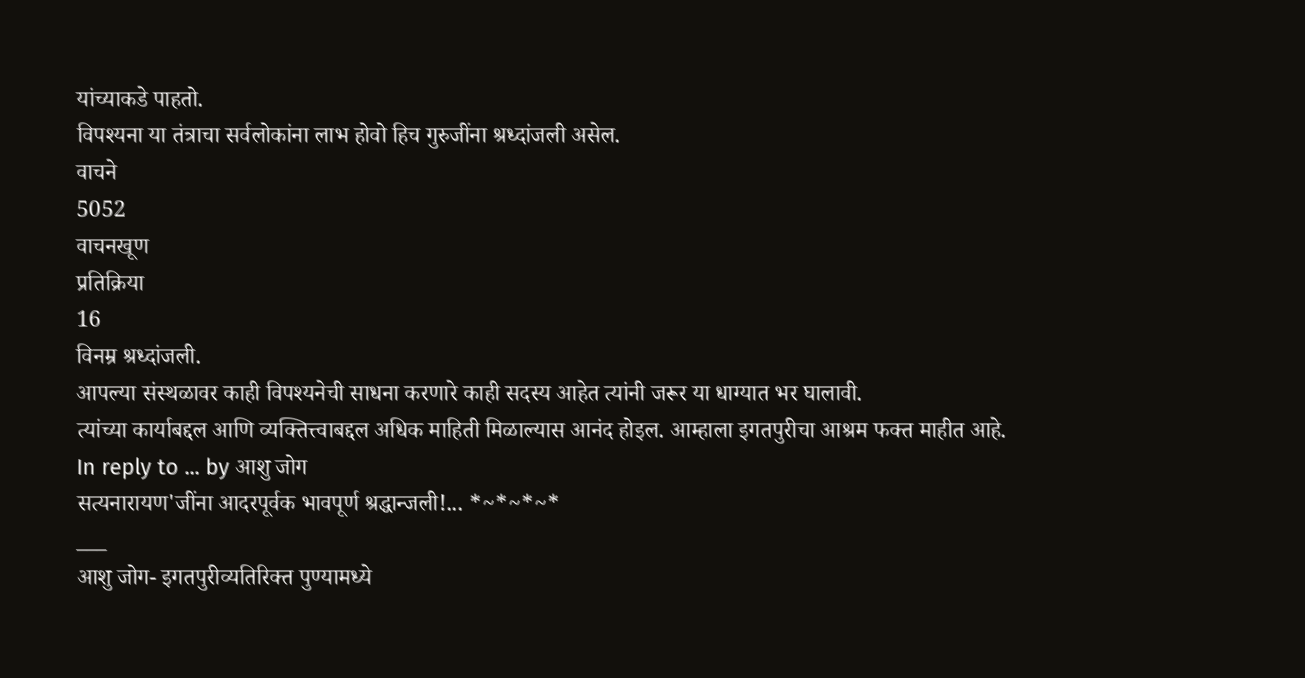यांच्याकडे पाहतो.
विपश्यना या तंत्राचा सर्वलोकांना लाभ होवो हिच गुरुजींना श्रध्दांजली असेल.
वाचने
5052
वाचनखूण
प्रतिक्रिया
16
विनम्र श्रध्दांजली.
आपल्या संस्थळावर काही विपश्यनेची साधना करणारे काही सदस्य आहेत त्यांनी जरूर या धाग्यात भर घालावी.
त्यांच्या कार्याबद्दल आणि व्यक्तित्त्वाबद्दल अधिक माहिती मिळाल्यास आनंद होइल. आम्हाला इगतपुरीचा आश्रम फक्त माहीत आहे.
In reply to ... by आशु जोग
सत्यनारायण'जींना आदरपूर्वक भावपूर्ण श्रद्धान्जली!... *~*~*~*
___
आशु जोग- इगतपुरीव्यतिरिक्त पुण्यामध्ये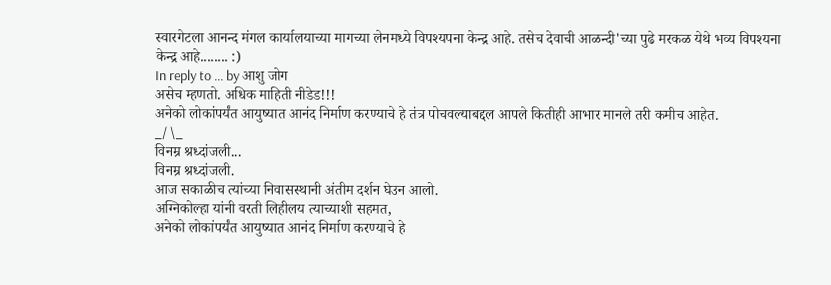स्वारगेटला आनन्द मंगल कार्यालयाच्या मागच्या लेनमध्ये विपश्यपना केन्द्र आहे. तसेच देवाची आळन्दी'च्या पुढे मरकळ येथे भव्य विपश्यना केन्द्र आहे........ :)
In reply to ... by आशु जोग
असेच म्हणतो. अधिक माहिती नीडेड!!!
अनेको लोकांपर्यंत आयुष्यात आनंद निर्माण करण्याचे हे तंत्र पोचवल्याबद्दल आपले कितीही आभार मानले तरी कमीच आहेत.
_/\_
विनम्र श्रध्दांजली...
विनम्र श्रध्दांजली.
आज सकाळीच त्यांच्या निवासस्थानी अंतीम दर्शन घेउन आलो.
अग्निकोल्हा यांनी वरती लिहीलय त्याच्याशी सहमत,
अनेको लोकांपर्यंत आयुष्यात आनंद निर्माण करण्याचे हे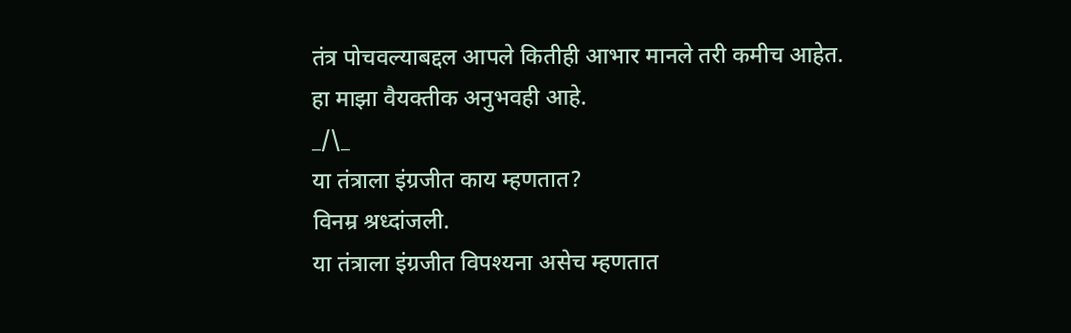तंत्र पोचवल्याबद्दल आपले कितीही आभार मानले तरी कमीच आहेत.
हा माझा वैयक्तीक अनुभवही आहे.
_/\_
या तंत्राला इंग्रजीत काय म्हणतात?
विनम्र श्रध्दांजली.
या तंत्राला इंग्रजीत विपश्यना असेच म्हणतात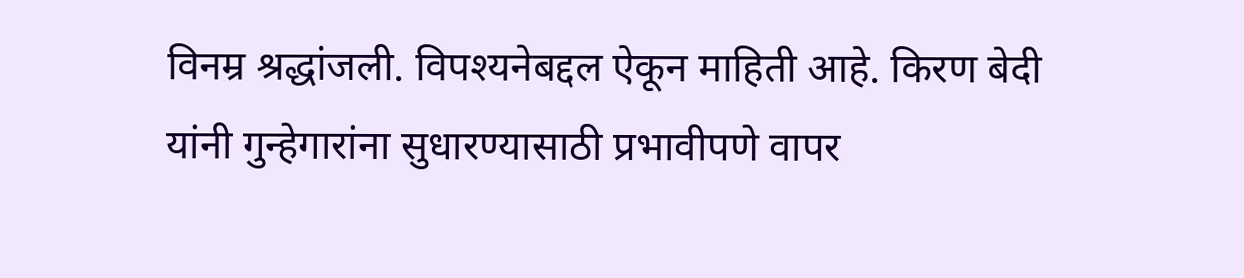विनम्र श्रद्धांजली. विपश्यनेबद्दल ऐकून माहिती आहे. किरण बेदी यांनी गुन्हेगारांना सुधारण्यासाठी प्रभावीपणे वापर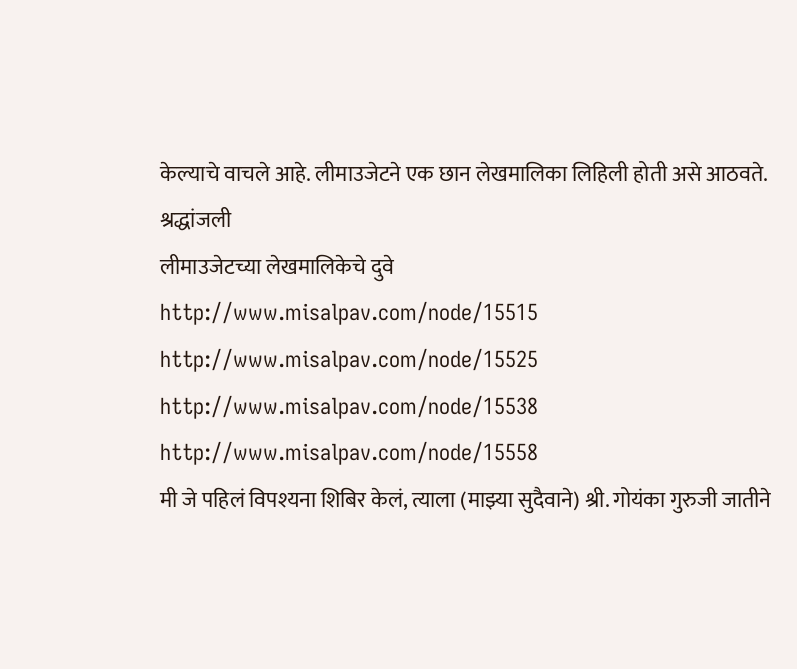केल्याचे वाचले आहे. लीमाउजेटने एक छान लेखमालिका लिहिली होती असे आठवते.
श्रद्धांजली
लीमाउजेटच्या लेखमालिकेचे दुवे
http://www.misalpav.com/node/15515
http://www.misalpav.com/node/15525
http://www.misalpav.com/node/15538
http://www.misalpav.com/node/15558
मी जे पहिलं विपश्यना शिबिर केलं, त्याला (माझ्या सुदैवाने) श्री. गोयंका गुरुजी जातीने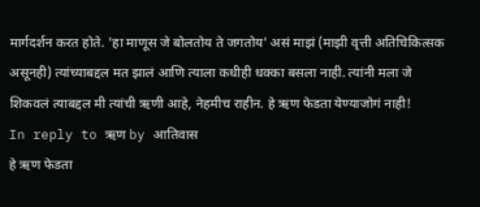मार्गदर्शन करत होते. 'हा माणूस जे बोलतोय ते जगतोय' असं माझं (माझी वृत्ती अतिचिकित्सक असूनही) त्यांच्याबद्दल मत झालं आणि त्याला कधीही धक्का बसला नाही. त्यांनी मला जे शिकवलं त्याबद्दल मी त्यांची ऋणी आहे, नेहमीच राहीन. हे ऋण फेडता येण्याजोगं नाही!
In reply to ऋण by आतिवास
हे ऋण फेडता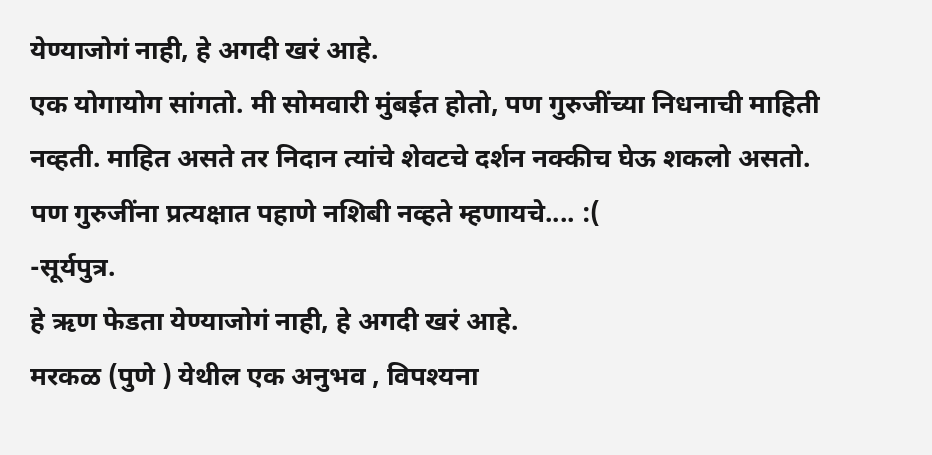येण्याजोगं नाही, हे अगदी खरं आहे.
एक योगायोग सांगतो. मी सोमवारी मुंबईत होतो, पण गुरुजींच्या निधनाची माहिती नव्हती. माहित असते तर निदान त्यांचे शेवटचे दर्शन नक्कीच घेऊ शकलो असतो. पण गुरुजींना प्रत्यक्षात पहाणे नशिबी नव्हते म्हणायचे.... :(
-सूर्यपुत्र.
हे ऋण फेडता येण्याजोगं नाही, हे अगदी खरं आहे.
मरकळ (पुणे ) येथील एक अनुभव , विपश्यना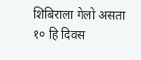शिबिराला गेलो असता १० हि दिवस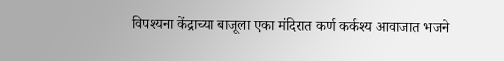विपश्यना केंद्राच्या बाजूला एका मंदिरात कर्ण कर्कश्य आवाजात भजने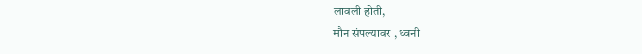लावली होती,
मौन संपल्यावर , ध्वनी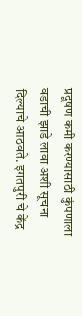प्रदूषण कमी करण्यासाठी कुंपणाला वडाची झाडे लावा अशी सूचना दिल्याचे आठवते. इगतपुरी चे केंद्र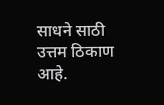साधने साठी उत्तम ठिकाण आहे.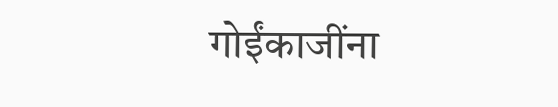गोईंकाजींना